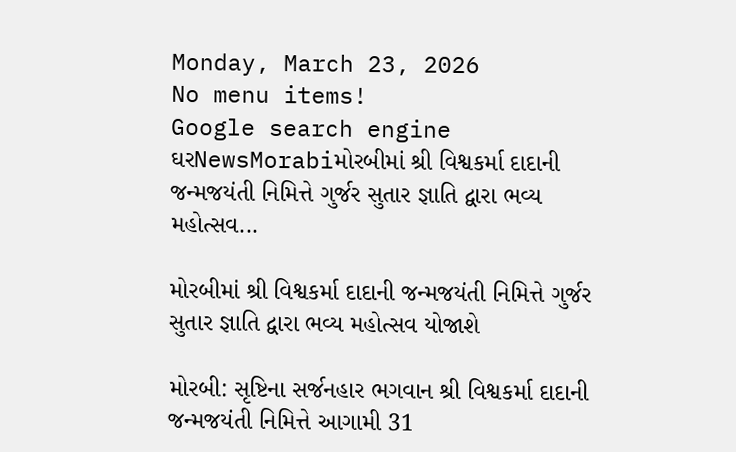Monday, March 23, 2026
No menu items!
Google search engine
ઘરNewsMorabiમોરબીમાં શ્રી વિશ્વકર્મા દાદાની જન્મજયંતી નિમિત્તે ગુર્જર સુતાર જ્ઞાતિ દ્વારા ભવ્ય મહોત્સવ...

મોરબીમાં શ્રી વિશ્વકર્મા દાદાની જન્મજયંતી નિમિત્તે ગુર્જર સુતાર જ્ઞાતિ દ્વારા ભવ્ય મહોત્સવ યોજાશે

મોરબી: સૃષ્ટિના સર્જનહાર ભગવાન શ્રી વિશ્વકર્મા દાદાની જન્મજયંતી નિમિત્તે આગામી 31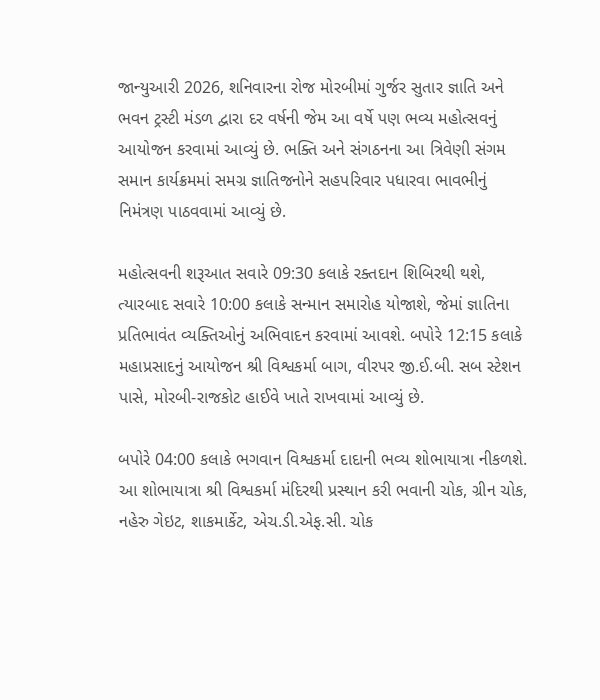જાન્યુઆરી 2026, શનિવારના રોજ મોરબીમાં ગુર્જર સુતાર જ્ઞાતિ અને ભવન ટ્રસ્ટી મંડળ દ્વારા દર વર્ષની જેમ આ વર્ષે પણ ભવ્ય મહોત્સવનું આયોજન કરવામાં આવ્યું છે. ભક્તિ અને સંગઠનના આ ત્રિવેણી સંગમ સમાન કાર્યક્રમમાં સમગ્ર જ્ઞાતિજનોને સહપરિવાર પધારવા ભાવભીનું નિમંત્રણ પાઠવવામાં આવ્યું છે.

મહોત્સવની શરૂઆત સવારે 09:30 કલાકે રક્તદાન શિબિરથી થશે, ત્યારબાદ સવારે 10:00 કલાકે સન્માન સમારોહ યોજાશે, જેમાં જ્ઞાતિના પ્રતિભાવંત વ્યક્તિઓનું અભિવાદન કરવામાં આવશે. બપોરે 12:15 કલાકે મહાપ્રસાદનું આયોજન શ્રી વિશ્વકર્મા બાગ, વીરપર જી.ઈ.બી. સબ સ્ટેશન પાસે, મોરબી-રાજકોટ હાઈવે ખાતે રાખવામાં આવ્યું છે.

બપોરે 04:00 કલાકે ભગવાન વિશ્વકર્મા દાદાની ભવ્ય શોભાયાત્રા નીકળશે. આ શોભાયાત્રા શ્રી વિશ્વકર્મા મંદિરથી પ્રસ્થાન કરી ભવાની ચોક, ગ્રીન ચોક, નહેરુ ગેઇટ, શાકમાર્કેટ, એચ.ડી.એફ.સી. ચોક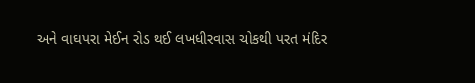અને વાઘપરા મેઈન રોડ થઈ લખધીરવાસ ચોકથી પરત મંદિર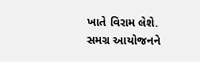ખાતે વિરામ લેશે. સમગ્ર આયોજનને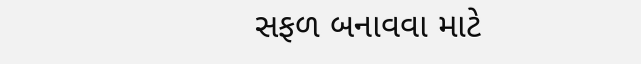સફળ બનાવવા માટે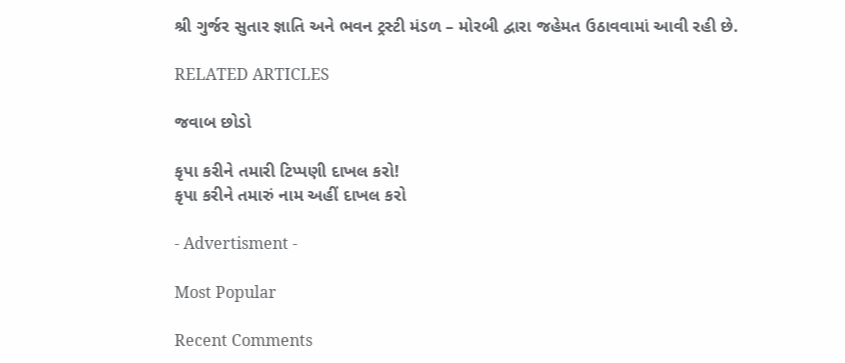શ્રી ગુર્જર સુતાર જ્ઞાતિ અને ભવન ટ્રસ્ટી મંડળ – મોરબી દ્વારા જહેમત ઉઠાવવામાં આવી રહી છે.

RELATED ARTICLES

જવાબ છોડો

કૃપા કરીને તમારી ટિપ્પણી દાખલ કરો!
કૃપા કરીને તમારું નામ અહીં દાખલ કરો

- Advertisment -

Most Popular

Recent Comments